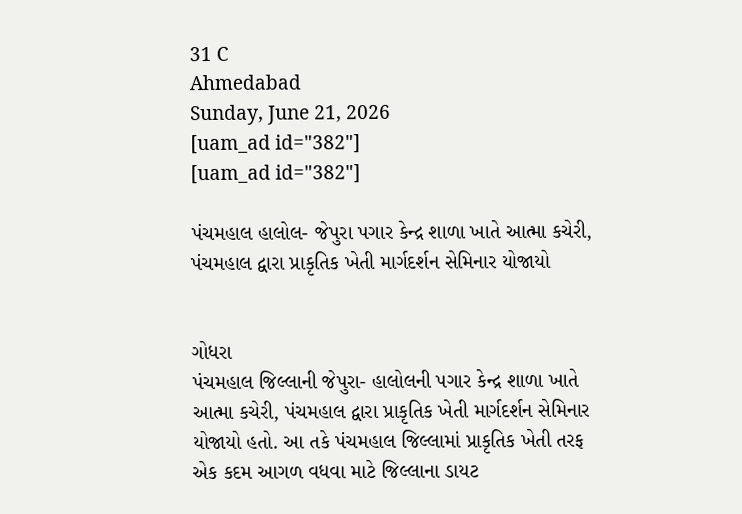31 C
Ahmedabad
Sunday, June 21, 2026
[uam_ad id="382"]
[uam_ad id="382"]

પંચમહાલ હાલોલ- જેપુરા પગાર કેન્દ્ર શાળા ખાતે આત્મા કચેરી, પંચમહાલ દ્વારા પ્રાકૃતિક ખેતી માર્ગદર્શન સેમિનાર યોજાયો


ગોધરા
પંચમહાલ જિલ્લાની જેપુરા- હાલોલની પગાર કેન્દ્ર શાળા ખાતે આત્મા કચેરી, પંચમહાલ દ્વારા પ્રાકૃતિક ખેતી માર્ગદર્શન સેમિનાર યોજાયો હતો. આ તકે પંચમહાલ જિલ્લામાં પ્રાકૃતિક ખેતી તરફ એક કદમ આગળ વધવા માટે જિલ્લાના ડાયટ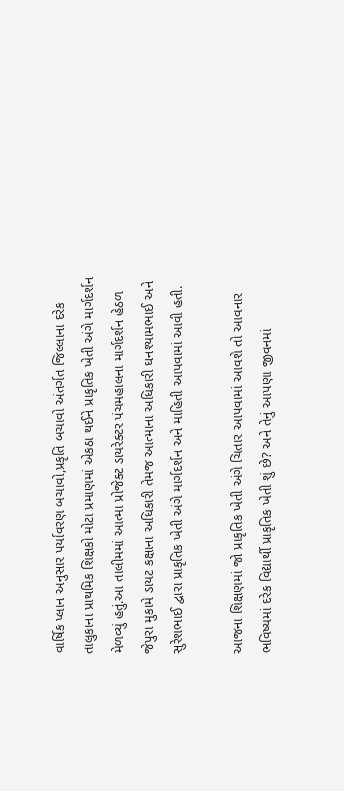વાર્ષિક પ્લાન અનુસાર પર્યાવરણ બચાવો,પ્રકૃતિ બચાવો અંતર્ગત જિલ્લાના દરેક તાલુકાના પ્રાથમિક શિક્ષકો મોટા પ્રમાણમાં એકઠા થઈને પ્રાકૃતિક ખેતી અંગે માર્ગદર્શન મેળવ્યું હતું.આ તાલીમમાં આત્મા પ્રોજેક્ટ ડાયરેક્ટર પંચમહાલના માર્ગદર્શન હેઠળ જેપુરા મુકામે ડાયટ કક્ષાના અધિકારી તેમજ આત્માના અધિકારી ઘનશ્યામભાઈ અને સુરેશભાઈ દ્વારા પ્રાકૃતિક ખેતી અંગે માર્ગદર્શન અને માહિતી આપવામાં આવી હતી.

આજના શિક્ષણમાં જો પ્રાકૃતિક ખેતી અંગે ચિતાર આપવામાં આવશે તો આવનાર ભવિષ્યમાં દરેક વિદ્યાર્થી પ્રાકૃતિક ખેતી શું છે? અને તેનું આપણા જીવનમાં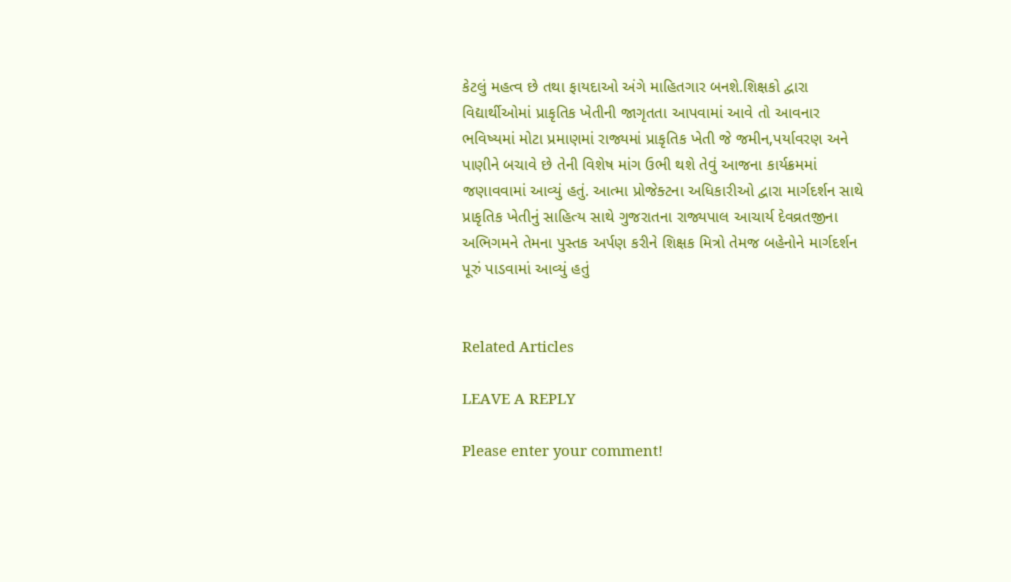કેટલું મહત્વ છે તથા ફાયદાઓ અંગે માહિતગાર બનશે.શિક્ષકો દ્વારા વિદ્યાર્થીઓમાં પ્રાકૃતિક ખેતીની જાગૃતતા આપવામાં આવે તો આવનાર ભવિષ્યમાં મોટા પ્રમાણમાં રાજ્યમાં પ્રાકૃતિક ખેતી જે જમીન,પર્યાવરણ અને પાણીને બચાવે છે તેની વિશેષ માંગ ઉભી થશે તેવું આજના કાર્યક્રમમાં જણાવવામાં આવ્યું હતું. આત્મા પ્રોજેક્ટના અધિકારીઓ દ્વારા માર્ગદર્શન સાથે પ્રાકૃતિક ખેતીનું સાહિત્ય સાથે ગુજરાતના રાજ્યપાલ આચાર્ય દેવવ્રતજીના અભિગમને તેમના પુસ્તક અર્પણ કરીને શિક્ષક મિત્રો તેમજ બહેનોને માર્ગદર્શન પૂરું પાડવામાં આવ્યું હતું


Related Articles

LEAVE A REPLY

Please enter your comment!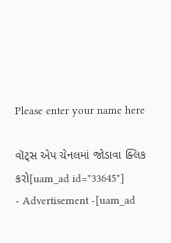Please enter your name here

વૉટ્સ એપ ચેનલમાં જોડાવા ક્લિક કરો[uam_ad id="33645"]
- Advertisement -[uam_ad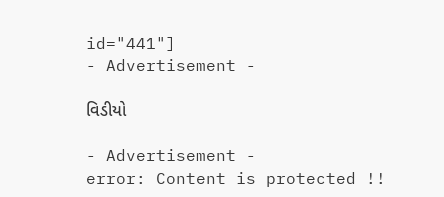id="441"]
- Advertisement -

વિડીયો

- Advertisement -
error: Content is protected !!